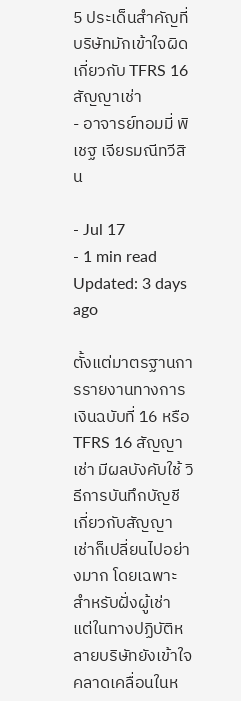5 ประเด็นสำคัญที่บริษัทมักเข้าใจผิดเกี่ยวกับ TFRS 16 สัญญาเช่า
- อาจารย์ทอมมี่ พิเชฐ เจียรมณีทวีสิน

- Jul 17
- 1 min read
Updated: 3 days ago

ตั้งแต่มาตรฐานการรายงานทางการเงินฉบับที่ 16 หรือ TFRS 16 สัญญาเช่า มีผลบังคับใช้ วิธีการบันทึกบัญชีเกี่ยวกับสัญญาเช่าก็เปลี่ยนไปอย่างมาก โดยเฉพาะสำหรับฝั่งผู้เช่า แต่ในทางปฏิบัติหลายบริษัทยังเข้าใจคลาดเคลื่อนในห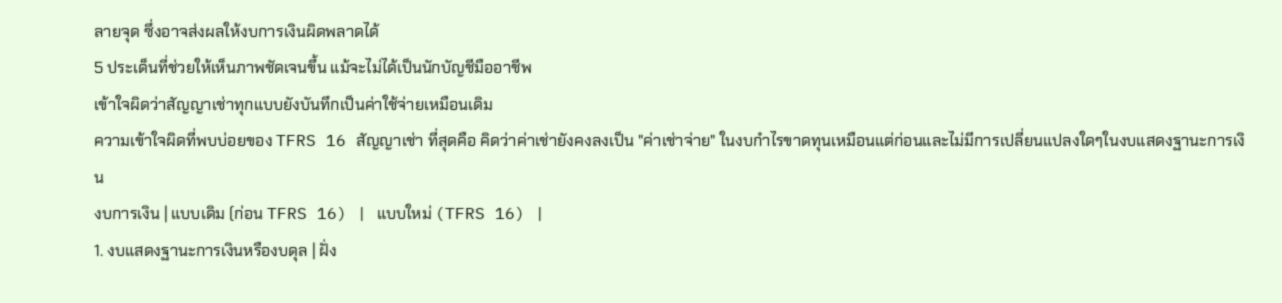ลายจุด ซึ่งอาจส่งผลให้งบการเงินผิดพลาดได้
5 ประเด็นที่ช่วยให้เห็นภาพชัดเจนขึ้น แม้จะไม่ได้เป็นนักบัญชีมืออาชีพ
เข้าใจผิดว่าสัญญาเช่าทุกแบบยังบันทึกเป็นค่าใช้จ่ายเหมือนเดิม
ความเข้าใจผิดที่พบบ่อยของ TFRS 16 สัญญาเช่า ที่สุดคือ คิดว่าค่าเช่ายังคงลงเป็น "ค่าเช่าจ่าย" ในงบกำไรขาดทุนเหมือนแต่ก่อนและไม่มีการเปลี่ยนแปลงใดๆในงบแสดงฐานะการเงิน
งบการเงิน | แบบเดิม (ก่อน TFRS 16) | แบบใหม่ (TFRS 16) |
1. งบแสดงฐานะการเงินหรืองบดุล | ฝั่ง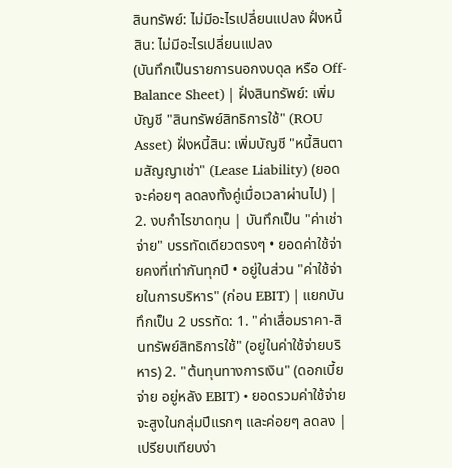สินทรัพย์: ไม่มีอะไรเปลี่ยนแปลง ฝั่งหนี้สิน: ไม่มีอะไรเปลี่ยนแปลง
(บันทึกเป็นรายการนอกงบดุล หรือ Off-Balance Sheet) | ฝั่งสินทรัพย์: เพิ่มบัญชี "สินทรัพย์สิทธิการใช้" (ROU Asset) ฝั่งหนี้สิน: เพิ่มบัญชี "หนี้สินตามสัญญาเช่า" (Lease Liability) (ยอดจะค่อยๆ ลดลงทั้งคู่เมื่อเวลาผ่านไป) |
2. งบกำไรขาดทุน | บันทึกเป็น "ค่าเช่าจ่าย" บรรทัดเดียวตรงๆ • ยอดค่าใช้จ่ายคงที่เท่ากันทุกปี • อยู่ในส่วน "ค่าใช้จ่ายในการบริหาร" (ก่อน EBIT) | แยกบันทึกเป็น 2 บรรทัด: 1. "ค่าเสื่อมราคา-สินทรัพย์สิทธิการใช้" (อยู่ในค่าใช้จ่ายบริหาร) 2. "ต้นทุนทางการเงิน" (ดอกเบี้ยจ่าย อยู่หลัง EBIT) • ยอดรวมค่าใช้จ่ายจะสูงในกลุ่มปีแรกๆ และค่อยๆ ลดลง |
เปรียบเทียบง่า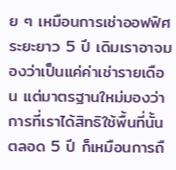ย ๆ เหมือนการเช่าออฟฟิศระยะยาว 5 ปี เดิมเราอาจมองว่าเป็นแค่ค่าเช่ารายเดือน แต่มาตรฐานใหม่มองว่า การที่เราได้สิทธิใช้พื้นที่นั้นตลอด 5 ปี ก็เหมือนการถื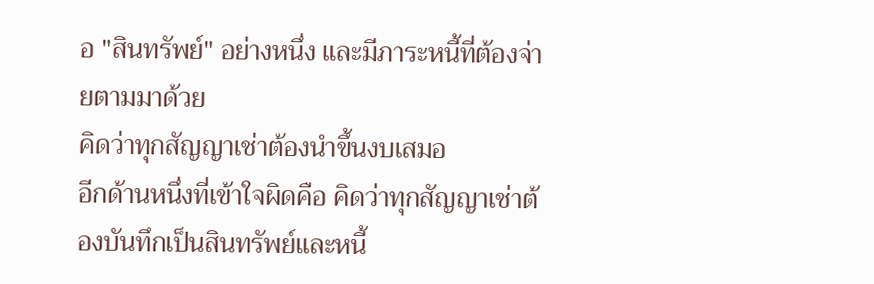อ "สินทรัพย์" อย่างหนึ่ง และมีภาระหนี้ที่ต้องจ่ายตามมาด้วย
คิดว่าทุกสัญญาเช่าต้องนำขึ้นงบเสมอ
อีกด้านหนึ่งที่เข้าใจผิดคือ คิดว่าทุกสัญญาเช่าต้องบันทึกเป็นสินทรัพย์และหนี้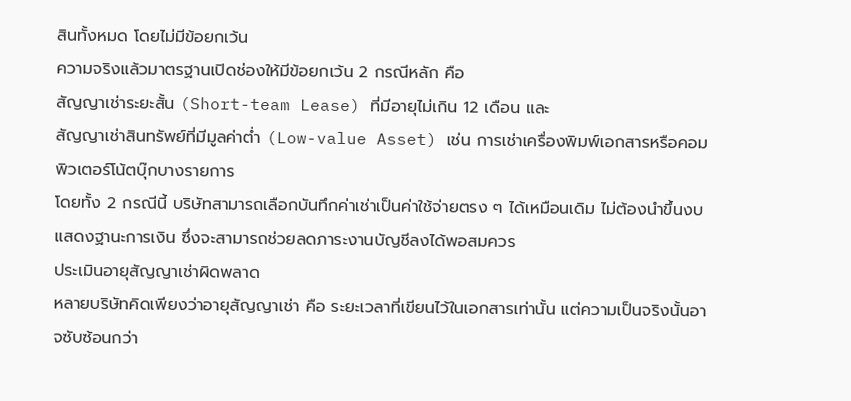สินทั้งหมด โดยไม่มีข้อยกเว้น
ความจริงแล้วมาตรฐานเปิดช่องให้มีข้อยกเว้น 2 กรณีหลัก คือ
สัญญาเช่าระยะสั้น (Short-team Lease) ที่มีอายุไม่เกิน 12 เดือน และ
สัญญาเช่าสินทรัพย์ที่มีมูลค่าต่ำ (Low-value Asset) เช่น การเช่าเครื่องพิมพ์เอกสารหรือคอมพิวเตอร์โน้ตบุ๊กบางรายการ
โดยทั้ง 2 กรณีนี้ บริษัทสามารถเลือกบันทึกค่าเช่าเป็นค่าใช้จ่ายตรง ๆ ได้เหมือนเดิม ไม่ต้องนำขึ้นงบแสดงฐานะการเงิน ซึ่งจะสามารถช่วยลดภาระงานบัญชีลงได้พอสมควร
ประเมินอายุสัญญาเช่าผิดพลาด
หลายบริษัทคิดเพียงว่าอายุสัญญาเช่า คือ ระยะเวลาที่เขียนไว้ในเอกสารเท่านั้น แต่ความเป็นจริงนั้นอาจซับซ้อนกว่า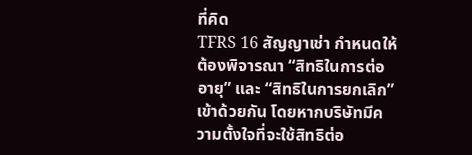ที่คิด
TFRS 16 สัญญาเช่า กำหนดให้ต้องพิจารณา “สิทธิในการต่ออายุ” และ “สิทธิในการยกเลิก” เข้าด้วยกัน โดยหากบริษัทมีความตั้งใจที่จะใช้สิทธิต่อ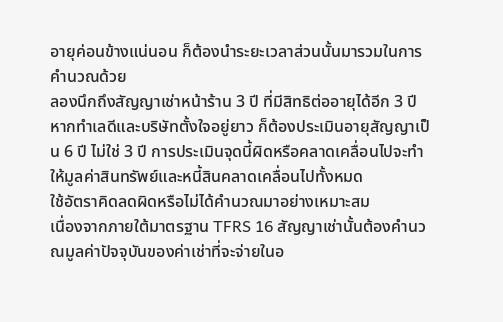อายุค่อนข้างแน่นอน ก็ต้องนำระยะเวลาส่วนนั้นมารวมในการคำนวณด้วย
ลองนึกถึงสัญญาเช่าหน้าร้าน 3 ปี ที่มีสิทธิต่ออายุได้อีก 3 ปี หากทำเลดีและบริษัทตั้งใจอยู่ยาว ก็ต้องประเมินอายุสัญญาเป็น 6 ปี ไม่ใช่ 3 ปี การประเมินจุดนี้ผิดหรือคลาดเคลื่อนไปจะทำให้มูลค่าสินทรัพย์และหนี้สินคลาดเคลื่อนไปทั้งหมด
ใช้อัตราคิดลดผิดหรือไม่ได้คำนวณมาอย่างเหมาะสม
เนื่องจากภายใต้มาตรฐาน TFRS 16 สัญญาเช่านั้นต้องคำนวณมูลค่าปัจจุบันของค่าเช่าที่จะจ่ายในอ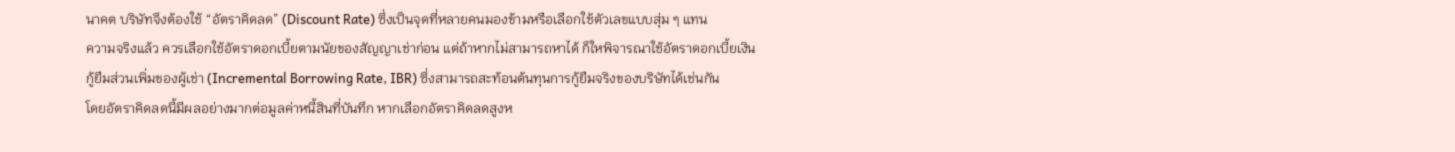นาคต บริษัทจึงต้องใช้ “อัตราคิดลด” (Discount Rate) ซึ่งเป็นจุดที่หลายคนมองข้ามหรือเลือกใช้ตัวเลขแบบสุ่ม ๆ แทน
ความจริงแล้ว ควรเลือกใช้อัตราดอกเบี้ยตามนัยของสัญญาเช่าก่อน แต่ถ้าหากไม่สามารถหาได้ ก็ใหพิจารณาใช้อัตราดอกเบี้ยเงินกู้ยืมส่วนเพิ่มของผู้เช่า (Incremental Borrowing Rate, IBR) ซึ่งสามารถสะท้อนต้นทุนการกู้ยืมจริงของบริษัทได้เช่นกัน
โดยอัตราคิดลดนี้มีผลอย่างมากต่อมูลค่าหนี้สินที่บันทึก หากเลือกอัตราคิดลดสูงห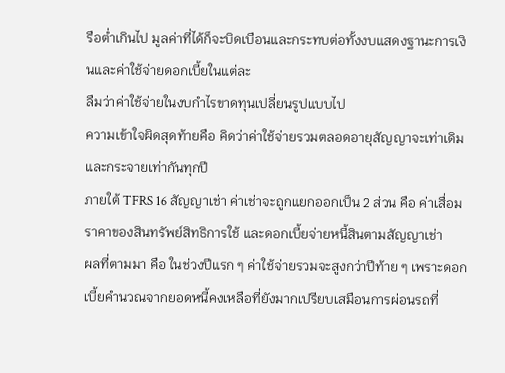รือต่ำเกินไป มูลค่าที่ได้ก็จะบิดเบือนและกระทบต่อทั้งงบแสดงฐานะการเงินและค่าใช้จ่ายดอกเบี้ยในแต่ละ
ลืมว่าค่าใช้จ่ายในงบกำไรขาดทุนเปลี่ยนรูปแบบไป
ความเข้าใจผิดสุดท้ายคือ คิดว่าค่าใช้จ่ายรวมตลอดอายุสัญญาจะเท่าเดิม และกระจายเท่ากันทุกปี
ภายใต้ TFRS 16 สัญญาเช่า ค่าเช่าจะถูกแยกออกเป็น 2 ส่วน คือ ค่าเสื่อมราคาของสินทรัพย์สิทธิการใช้ และดอกเบี้ยจ่ายหนี้สินตามสัญญาเช่า
ผลที่ตามมา คือ ในช่วงปีแรก ๆ ค่าใช้จ่ายรวมจะสูงกว่าปีท้าย ๆ เพราะดอกเบี้ยคำนวณจากยอดหนี้คงเหลือที่ยังมากเปรียบเสมือนการผ่อนรถที่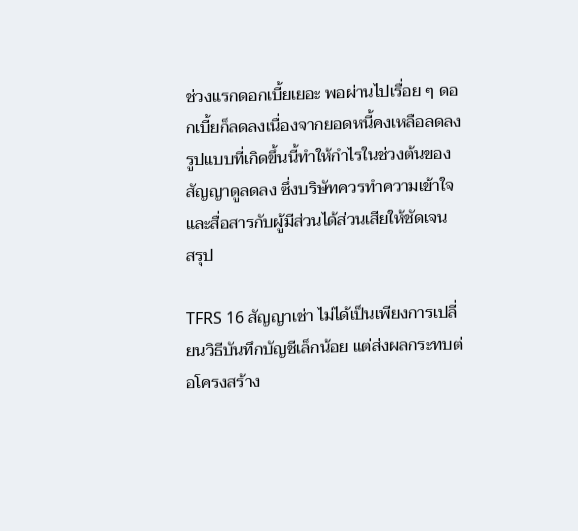ช่วงแรกดอกเบี้ยเยอะ พอผ่านไปเรื่อย ๆ ดอกเบี้ยก็ลดลงเนื่องจากยอดหนี้คงเหลือลดลง รูปแบบที่เกิดขึ้นนี้ทำให้กำไรในช่วงต้นของสัญญาดูลดลง ซึ่งบริษัทควรทำความเข้าใจและสื่อสารกับผู้มีส่วนได้ส่วนเสียให้ชัดเจน
สรุป

TFRS 16 สัญญาเช่า ไม่ได้เป็นเพียงการเปลี่ยนวิธีบันทึกบัญชีเล็กน้อย แต่ส่งผลกระทบต่อโครงสร้าง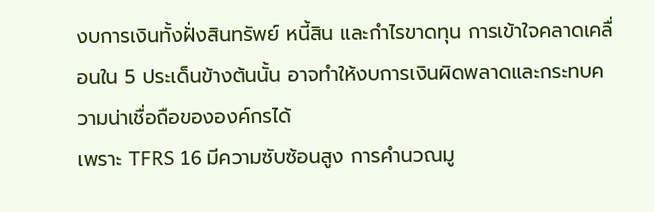งบการเงินทั้งฝั่งสินทรัพย์ หนี้สิน และกำไรขาดทุน การเข้าใจคลาดเคลื่อนใน 5 ประเด็นข้างต้นนั้น อาจทำให้งบการเงินผิดพลาดและกระทบความน่าเชื่อถือขององค์กรได้
เพราะ TFRS 16 มีความซับซ้อนสูง การคำนวณมู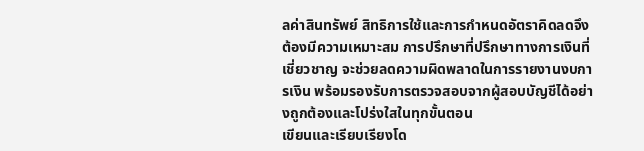ลค่าสินทรัพย์ สิทธิการใช้และการกำหนดอัตราคิดลดจึงต้องมีความเหมาะสม การปรึกษาที่ปรึกษาทางการเงินที่เชี่ยวชาญ จะช่วยลดความผิดพลาดในการรายงานงบการเงิน พร้อมรองรับการตรวจสอบจากผู้สอบบัญชีได้อย่างถูกต้องและโปร่งใสในทุกขั้นตอน
เขียนและเรียบเรียงโด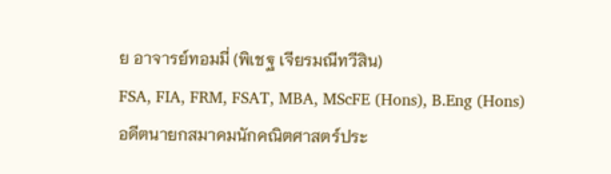ย อาจารย์ทอมมี่ (พิเชฐ เจียรมณีทวีสิน)
FSA, FIA, FRM, FSAT, MBA, MScFE (Hons), B.Eng (Hons)
อดีตนายกสมาคมนักคณิตศาสตร์ประ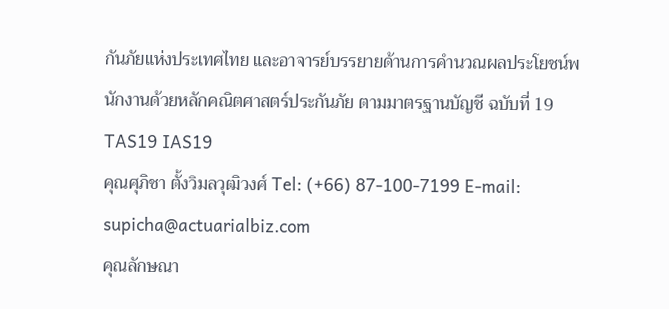กันภัยแห่งประเทศไทย และอาจารย์บรรยายด้านการคำนวณผลประโยชน์พนักงานด้วยหลักคณิตศาสตร์ประกันภัย ตามมาตรฐานบัญชี ฉบับที่ 19 TAS19 IAS19
คุณศุภิชา ตั้งวิมลวุฒิวงศ์ Tel: (+66) 87-100-7199 E-mail: supicha@actuarialbiz.com
คุณลักษณา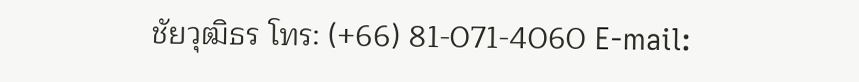ชัยวุฒิธร โทร: (+66) 81-071-4060 E-mail: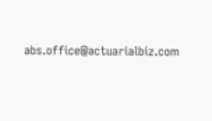abs.office@actuarialbiz.com